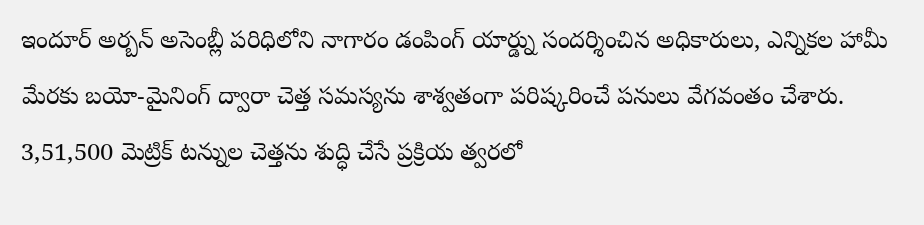ఇందూర్ అర్బన్ అసెంబ్లీ పరిధిలోని నాగారం డంపింగ్ యార్డ్ను సందర్శించిన అధికారులు, ఎన్నికల హామీ మేరకు బయో-మైనింగ్ ద్వారా చెత్త సమస్యను శాశ్వతంగా పరిష్కరించే పనులు వేగవంతం చేశారు. 3,51,500 మెట్రిక్ టన్నుల చెత్తను శుద్ధి చేసే ప్రక్రియ త్వరలో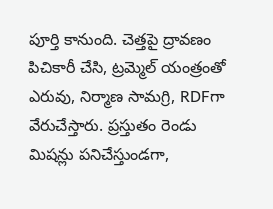పూర్తి కానుంది. చెత్తపై ద్రావణం పిచికారీ చేసి, ట్రమ్మెల్ యంత్రంతో ఎరువు, నిర్మాణ సామగ్రి, RDFగా వేరుచేస్తారు. ప్రస్తుతం రెండు మిషన్లు పనిచేస్తుండగా,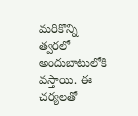మరికొన్ని త్వరలో అందుబాటులోకి వస్తాయి. ఈ చర్యలతో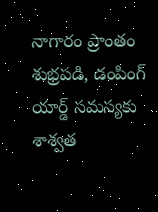నాగారం ప్రాంతం శుభ్రపడి, డంపింగ్ యార్డ్ సమస్యకు శాశ్వత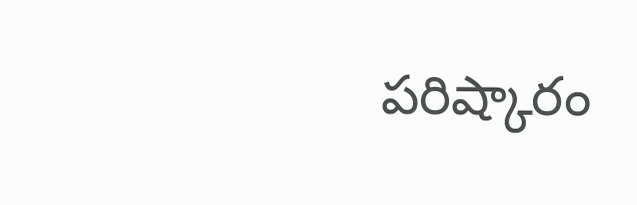పరిష్కారం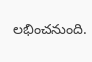లభించనుంది.